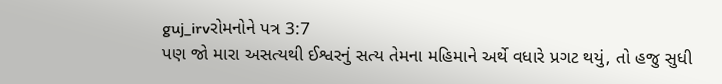guj_irvરોમનોને પત્ર 3:7
પણ જો મારા અસત્યથી ઈશ્વરનું સત્ય તેમના મહિમાને અર્થે વધારે પ્રગટ થયું, તો હજુ સુધી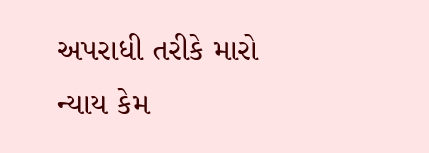અપરાધી તરીકે મારો ન્યાય કેમ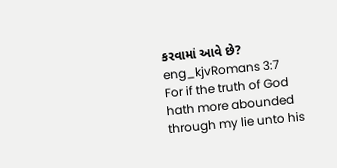કરવામાં આવે છે?
eng_kjvRomans 3:7
For if the truth of God hath more abounded through my lie unto his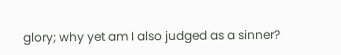glory; why yet am I also judged as a sinner?